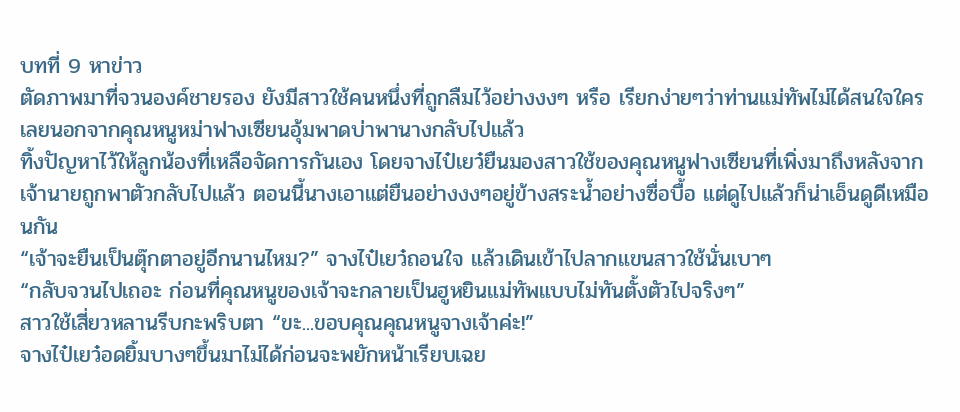บทที่ 9 หาข่าว
ตัดภาพมาที่จวนองค์ชายรอง ยังมีสาวใช้คนหนึ่งที่ถูกลืมไว้อย่างงงๆ หรือ เรียกง่ายๆว่าท่านแม่ทัพไม่ได้สนใจใครเลยนอกจากคุณหนูหม่าฟางเซียนอุ้มพาดบ่าพานางกลับไปแล้ว
ทิ้งปัญหาไว้ให้ลูกน้องที่เหลือจัดการกันเอง โดยจางไป๋เยว๋ยืนมองสาวใช้ของคุณหนูฟางเซียนที่เพิ่งมาถึงหลังจากเจ้านายถูกพาตัวกลับไปแล้ว ตอนนี้นางเอาแต่ยืนอย่างงงๆอยู่ข้างสระน้ำอย่างซื่อบื้อ แต่ดูไปแล้วก็น่าเอ็นดูดีเหมือนกัน
“เจ้าจะยืนเป็นตุ๊กตาอยู่อีกนานไหม?” จางไป๋เยว๋ถอนใจ แล้วเดินเข้าไปลากแขนสาวใช้นั่นเบาๆ
“กลับจวนไปเถอะ ก่อนที่คุณหนูของเจ้าจะกลายเป็นฮูหยินแม่ทัพแบบไม่ทันตั้งตัวไปจริงๆ”
สาวใช้เสี่ยวหลานรีบกะพริบตา “ขะ...ขอบคุณคุณหนูจางเจ้าค่ะ!”
จางไป๋เยว๋อดยิ้มบางๆขึ้นมาไม่ได้ก่อนจะพยักหน้าเรียบเฉย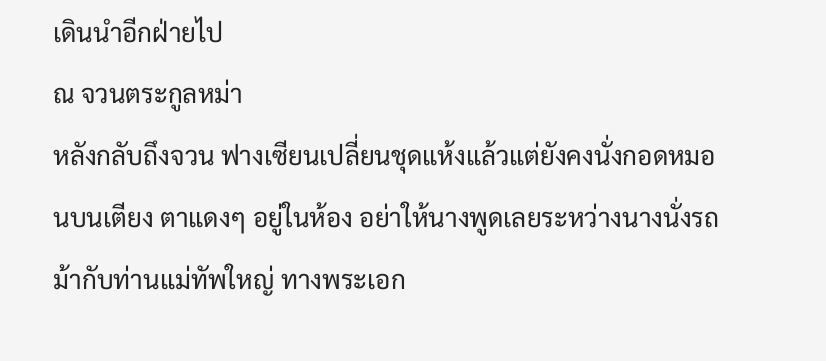เดินนำอีกฝ่ายไป
ณ จวนตระกูลหม่า
หลังกลับถึงจวน ฟางเซียนเปลี่ยนชุดแห้งแล้วแต่ยังคงนั่งกอดหมอนบนเตียง ตาแดงๆ อยู่ในห้อง อย่าให้นางพูดเลยระหว่างนางนั่งรถม้ากับท่านแม่ทัพใหญ่ ทางพระเอก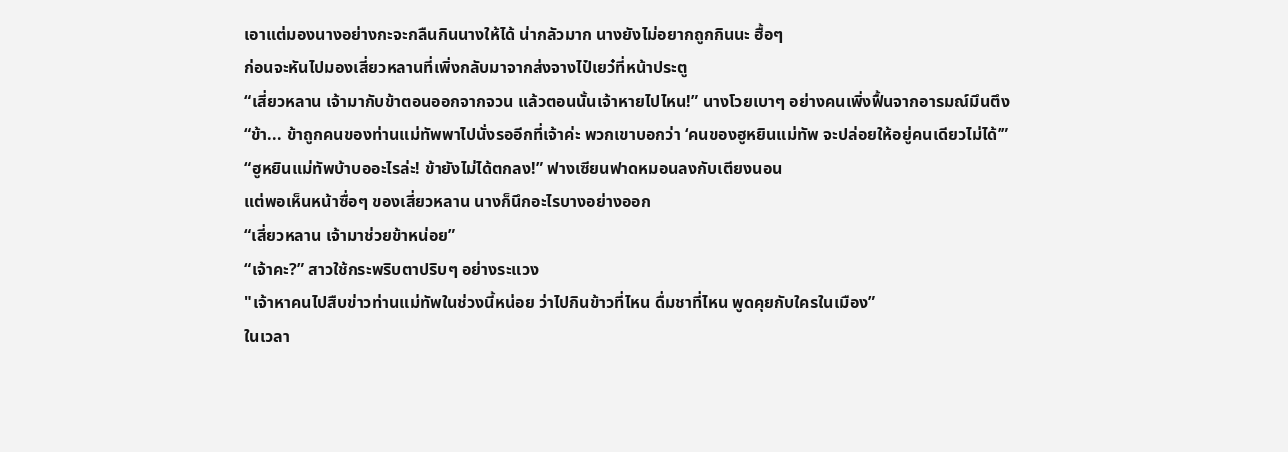เอาแต่มองนางอย่างกะจะกลืนกินนางให้ได้ น่ากลัวมาก นางยังไม่อยากถูกกินนะ ฮื้อๆ
ก่อนจะหันไปมองเสี่ยวหลานที่เพิ่งกลับมาจากส่งจางไป๋เยว๋ที่หน้าประตู
“เสี่ยวหลาน เจ้ามากับข้าตอนออกจากจวน แล้วตอนนั้นเจ้าหายไปไหน!” นางโวยเบาๆ อย่างคนเพิ่งฟื้นจากอารมณ์มึนตึง
“ข้า... ข้าถูกคนของท่านแม่ทัพพาไปนั่งรออีกที่เจ้าค่ะ พวกเขาบอกว่า ‘คนของฮูหยินแม่ทัพ จะปล่อยให้อยู่คนเดียวไม่ได้’”
“ฮูหยินแม่ทัพบ้าบออะไรล่ะ! ข้ายังไม่ได้ตกลง!” ฟางเซียนฟาดหมอนลงกับเตียงนอน
แต่พอเห็นหน้าซื่อๆ ของเสี่ยวหลาน นางก็นึกอะไรบางอย่างออก
“เสี่ยวหลาน เจ้ามาช่วยข้าหน่อย”
“เจ้าคะ?” สาวใช้กระพริบตาปริบๆ อย่างระแวง
"เจ้าหาคนไปสืบข่าวท่านแม่ทัพในช่วงนี้หน่อย ว่าไปกินข้าวที่ไหน ดื่มชาที่ไหน พูดคุยกับใครในเมือง”
ในเวลา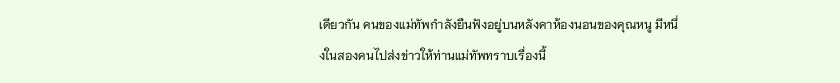เดียวกัน คนของแม่ทัพกำลังยืนฟังอยู่บนหลังคาห้องนอนของคุณหนู มีหนึ่งในสองคนไปส่งข่าวให้ท่านแม่ทัพทราบเรื่องนี้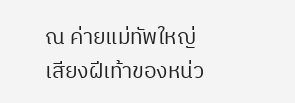ณ ค่ายแม่ทัพใหญ่
เสียงฝีเท้าของหน่ว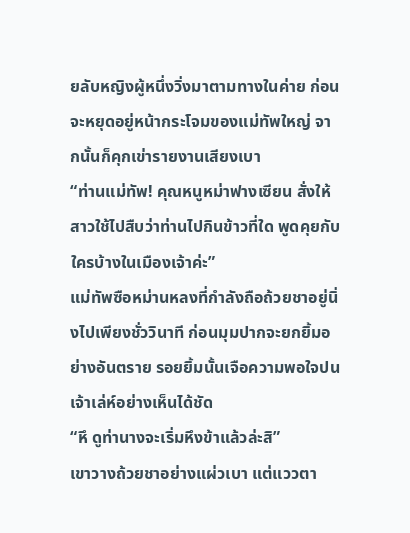ยลับหญิงผู้หนึ่งวิ่งมาตามทางในค่าย ก่อนจะหยุดอยู่หน้ากระโจมของแม่ทัพใหญ่ จากนั้นก็คุกเข่ารายงานเสียงเบา
“ท่านแม่ทัพ! คุณหนูหม่าฟางเซียน สั่งให้สาวใช้ไปสืบว่าท่านไปกินข้าวที่ใด พูดคุยกับใครบ้างในเมืองเจ้าค่ะ”
แม่ทัพซือหม่านหลงที่กำลังถือถ้วยชาอยู่นิ่งไปเพียงชั่ววินาที ก่อนมุมปากจะยกยิ้มอย่างอันตราย รอยยิ้มนั้นเจือความพอใจปนเจ้าเล่ห์อย่างเห็นได้ชัด
“หึ ดูท่านางจะเริ่มหึงข้าแล้วล่ะสิ”
เขาวางถ้วยชาอย่างแผ่วเบา แต่แววตา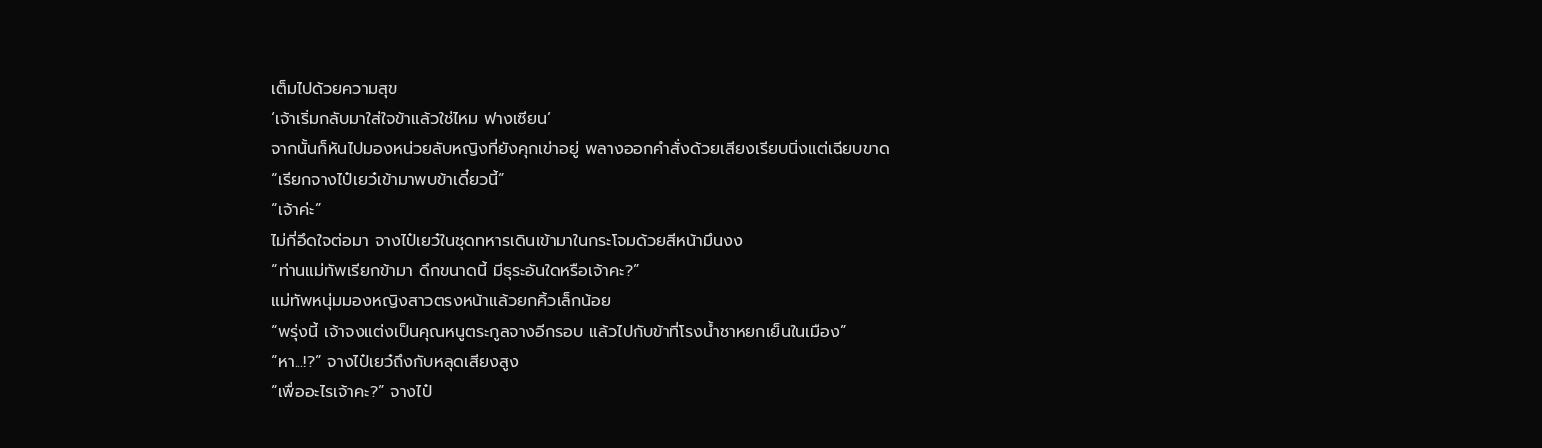เต็มไปด้วยความสุข
‘เจ้าเริ่มกลับมาใส่ใจข้าแล้วใช่ไหม ฟางเซียน’
จากนั้นก็หันไปมองหน่วยลับหญิงที่ยังคุกเข่าอยู่ พลางออกคำสั่งด้วยเสียงเรียบนิ่งแต่เฉียบขาด
“เรียกจางไป๋เยว๋เข้ามาพบข้าเดี๋ยวนี้”
“เจ้าค่ะ”
ไม่กี่อึดใจต่อมา จางไป๋เยว๋ในชุดทหารเดินเข้ามาในกระโจมด้วยสีหน้ามึนงง
“ท่านแม่ทัพเรียกข้ามา ดึกขนาดนี้ มีธุระอันใดหรือเจ้าคะ?”
แม่ทัพหนุ่มมองหญิงสาวตรงหน้าแล้วยกคิ้วเล็กน้อย
“พรุ่งนี้ เจ้าจงแต่งเป็นคุณหนูตระกูลจางอีกรอบ แล้วไปกับข้าที่โรงน้ำชาหยกเย็นในเมือง”
“หา...!?” จางไป๋เยว๋ถึงกับหลุดเสียงสูง
“เพื่ออะไรเจ้าคะ?” จางไป๋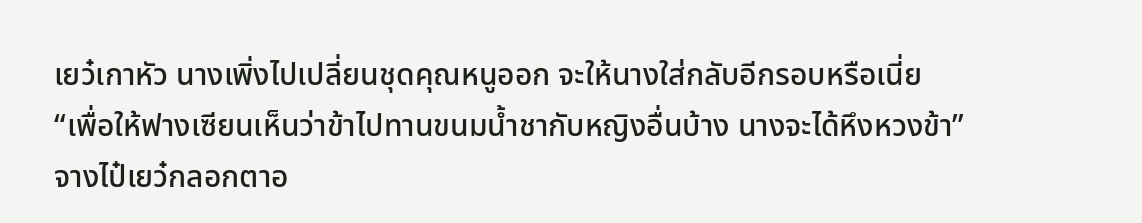เยว๋เกาหัว นางเพิ่งไปเปลี่ยนชุดคุณหนูออก จะให้นางใส่กลับอีกรอบหรือเนี่ย
“เพื่อให้ฟางเซียนเห็นว่าข้าไปทานขนมน้ำชากับหญิงอื่นบ้าง นางจะได้หึงหวงข้า”
จางไป๋เยว๋กลอกตาอ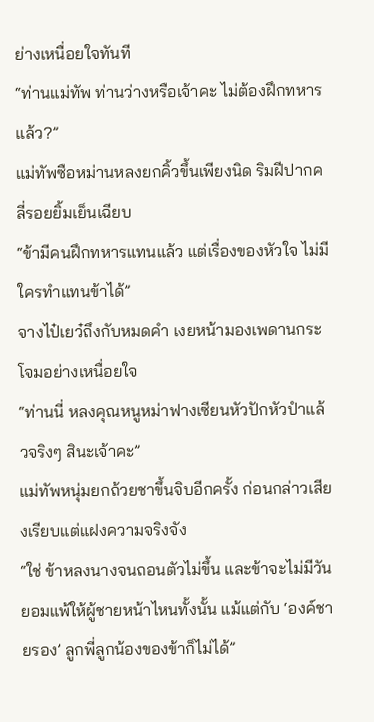ย่างเหนื่อยใจทันที
“ท่านแม่ทัพ ท่านว่างหรือเจ้าคะ ไม่ต้องฝึกทหารแล้ว?”
แม่ทัพซือหม่านหลงยกคิ้วขึ้นเพียงนิด ริมฝีปากคลี่รอยยิ้มเย็นเฉียบ
“ข้ามีคนฝึกทหารแทนแล้ว แต่เรื่องของหัวใจ ไม่มีใครทำแทนข้าได้”
จางไป๋เยว๋ถึงกับหมดคำ เงยหน้ามองเพดานกระโจมอย่างเหนื่อยใจ
“ท่านนี่ หลงคุณหนูหม่าฟางเซียนหัวปักหัวปำแล้วจริงๆ สินะเจ้าคะ”
แม่ทัพหนุ่มยกถ้วยชาขึ้นจิบอีกครั้ง ก่อนกล่าวเสียงเรียบแต่แฝงความจริงจัง
“ใช่ ข้าหลงนางจนถอนตัวไม่ขึ้น และข้าจะไม่มีวันยอมแพ้ให้ผู้ชายหน้าไหนทั้งนั้น แม้แต่กับ ‘องค์ชายรอง’ ลูกพี่ลูกน้องของข้าก็ไม่ได้”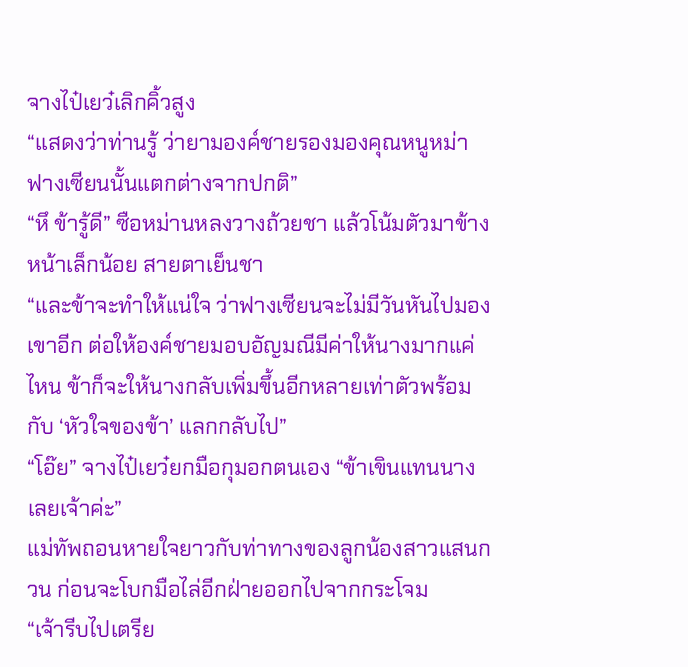จางไป๋เยว๋เลิกคิ้วสูง
“แสดงว่าท่านรู้ ว่ายามองค์ชายรองมองคุณหนูหม่าฟางเซียนนั้นแตกต่างจากปกติ”
“หึ ข้ารู้ดี” ซือหม่านหลงวางถ้วยชา แล้วโน้มตัวมาข้างหน้าเล็กน้อย สายตาเย็นชา
“และข้าจะทำให้แน่ใจ ว่าฟางเซียนจะไม่มีวันหันไปมองเขาอีก ต่อให้องค์ชายมอบอัญมณีมีค่าให้นางมากแค่ไหน ข้าก็จะให้นางกลับเพิ่มขึ้นอีกหลายเท่าตัวพร้อมกับ ‘หัวใจของข้า’ แลกกลับไป”
“โอ๊ย” จางไป๋เยว๋ยกมือกุมอกตนเอง “ข้าเขินแทนนางเลยเจ้าค่ะ”
แม่ทัพถอนหายใจยาวกับท่าทางของลูกน้องสาวแสนกวน ก่อนจะโบกมือไล่อีกฝ่ายออกไปจากกระโจม
“เจ้ารีบไปเตรีย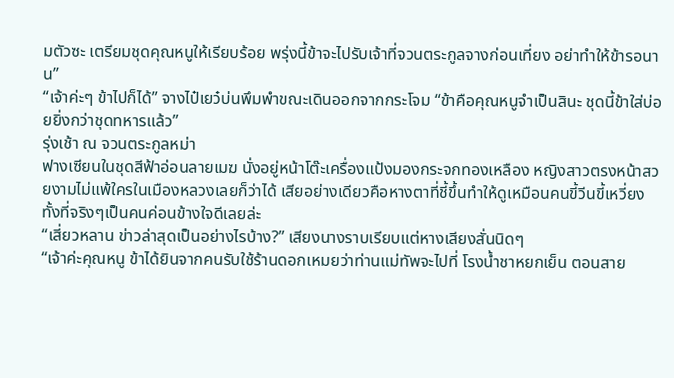มตัวซะ เตรียมชุดคุณหนูให้เรียบร้อย พรุ่งนี้ข้าจะไปรับเจ้าที่จวนตระกูลจางก่อนเที่ยง อย่าทำให้ข้ารอนาน”
“เจ้าค่ะๆ ข้าไปก็ได้” จางไป๋เยว๋บ่นพึมพำขณะเดินออกจากกระโจม “ข้าคือคุณหนูจำเป็นสินะ ชุดนี้ข้าใส่บ่อยยิ่งกว่าชุดทหารแล้ว”
รุ่งเช้า ณ จวนตระกูลหม่า
ฟางเซียนในชุดสีฟ้าอ่อนลายเมฆ นั่งอยู่หน้าโต๊ะเครื่องแป้งมองกระจกทองเหลือง หญิงสาวตรงหน้าสวยงามไม่แพ้ใครในเมืองหลวงเลยก็ว่าได้ เสียอย่างเดียวคือหางตาที่ชี้ขึ้นทำให้ดูเหมือนคนขี้วีนขี้เหวี่ยง ทั้งที่จริงๆเป็นคนค่อนข้างใจดีเลยล่ะ
“เสี่ยวหลาน ข่าวล่าสุดเป็นอย่างไรบ้าง?” เสียงนางราบเรียบแต่หางเสียงสั่นนิดๆ
“เจ้าค่ะคุณหนู ข้าได้ยินจากคนรับใช้ร้านดอกเหมยว่าท่านแม่ทัพจะไปที่ โรงน้ำชาหยกเย็น ตอนสาย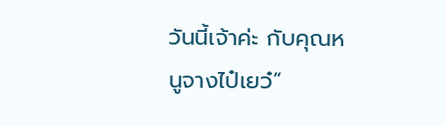วันนี้เจ้าค่ะ กับคุณหนูจางไป๋เยว๋”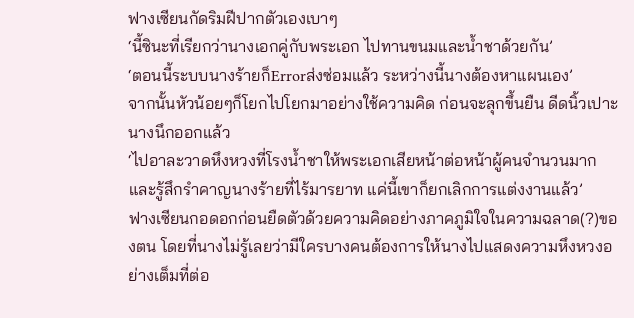ฟางเซียนกัดริมฝีปากตัวเองเบาๆ
‘นี้ซินะที่เรียกว่านางเอกคู่กับพระเอก ไปทานขนมและน้ำชาด้วยกัน’
‘ตอนนี้ระบบนางร้ายก็Errorส่งซ่อมแล้ว ระหว่างนี้นางต้องหาแผนเอง’
จากนั้นหัวน้อยๆก็โยกไปโยกมาอย่างใช้ความคิด ก่อนจะลุกขึ้นยืน ดีดนิ้วเปาะ นางนึกออกแล้ว
‘ไปอาละวาดหึงหวงที่โรงน้ำชาให้พระเอกเสียหน้าต่อหน้าผู้คนจำนวนมากและรู้สึกรำคาญนางร้ายที่ไร้มารยาท แค่นี้เขาก็ยกเลิกการแต่งงานแล้ว’
ฟางเซียนกอดอกก่อนยืดตัวด้วยความคิดอย่างภาคภูมิใจในความฉลาด(?)ของตน โดยที่นางไม่รู้เลยว่ามีใครบางคนต้องการให้นางไปแสดงความหึงหวงอย่างเต็มที่ต่อ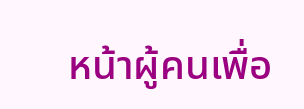หน้าผู้คนเพื่อ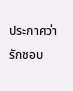ประกาศว่ารักชอบ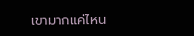เขามากแค่ไหน